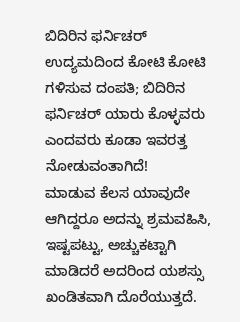ಬಿದಿರಿನ ಫರ್ನಿಚರ್ ಉದ್ಯಮದಿಂದ ಕೋಟಿ ಕೋಟಿ ಗಳಿಸುವ ದಂಪತಿ; ಬಿದಿರಿನ ಫರ್ನಿಚರ್ ಯಾರು ಕೊಳ್ಳವರು ಎಂದವರು ಕೂಡಾ ಇವರತ್ತ ನೋಡುವಂತಾಗಿದೆ!
ಮಾಡುವ ಕೆಲಸ ಯಾವುದೇ ಆಗಿದ್ದರೂ ಅದನ್ನು ಶ್ರಮವಹಿಸಿ, ಇಷ್ಟಪಟ್ಟು, ಅಚ್ಚುಕಟ್ಟಾಗಿ ಮಾಡಿದರೆ ಅದರಿಂದ ಯಶಸ್ಸು ಖಂಡಿತವಾಗಿ ದೊರೆಯುತ್ತದೆ.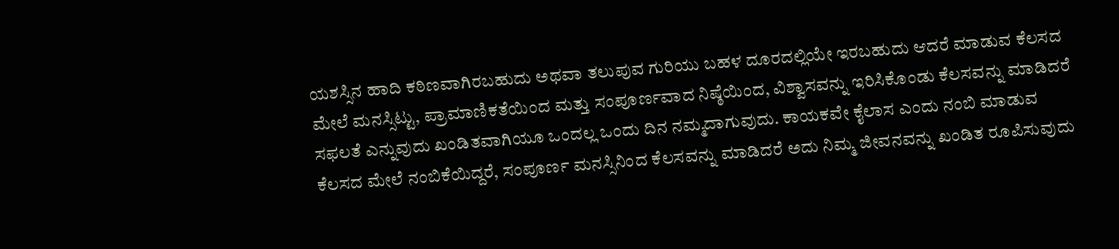ಯಶಸ್ಸಿನ ಹಾದಿ ಕಠಿಣವಾಗಿರಬಹುದು ಅಥವಾ ತಲುಪುವ ಗುರಿಯು ಬಹಳ ದೂರದಲ್ಲಿಯೇ ಇರಬಹುದು ಆದರೆ ಮಾಡುವ ಕೆಲಸದ ಮೇಲೆ ಮನಸ್ಸಿಟ್ಟು, ಪ್ರಾಮಾಣಿಕತೆಯಿಂದ ಮತ್ತು ಸಂಪೂರ್ಣವಾದ ನಿಷ್ಠೆಯಿಂದ, ವಿಶ್ವಾಸವನ್ನು ಇರಿಸಿಕೊಂಡು ಕೆಲಸವನ್ನು ಮಾಡಿದರೆ ಸಫಲತೆ ಎನ್ನುವುದು ಖಂಡಿತವಾಗಿಯೂ ಒಂದಲ್ಲ ಒಂದು ದಿನ ನಮ್ಮದಾಗುವುದು. ಕಾಯಕವೇ ಕೈಲಾಸ ಎಂದು ನಂಬಿ ಮಾಡುವ ಕೆಲಸದ ಮೇಲೆ ನಂಬಿಕೆಯಿದ್ದರೆ, ಸಂಪೂರ್ಣ ಮನಸ್ಸಿನಿಂದ ಕೆಲಸವನ್ನು ಮಾಡಿದರೆ ಅದು ನಿಮ್ಮ ಜೀವನವನ್ನು ಖಂಡಿತ ರೂಪಿಸುವುದು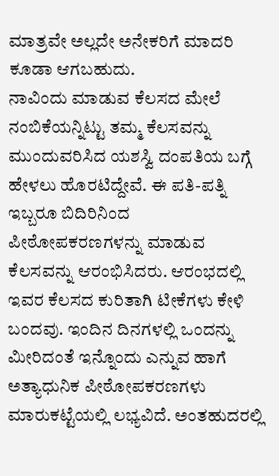ಮಾತ್ರವೇ ಅಲ್ಲದೇ ಅನೇಕರಿಗೆ ಮಾದರಿ ಕೂಡಾ ಆಗಬಹುದು.
ನಾವಿಂದು ಮಾಡುವ ಕೆಲಸದ ಮೇಲೆ ನಂಬಿಕೆಯನ್ನಿಟ್ಟು ತಮ್ಮ ಕೆಲಸವನ್ನು ಮುಂದುವರಿಸಿದ ಯಶಸ್ವಿ ದಂಪತಿಯ ಬಗ್ಗೆ ಹೇಳಲು ಹೊರಟಿದ್ದೇವೆ. ಈ ಪತಿ-ಪತ್ನಿ ಇಬ್ಬರೂ ಬಿದಿರಿನಿಂದ ಪೀಠೋಪಕರಣಗಳನ್ನು ಮಾಡುವ ಕೆಲಸವನ್ನು ಆರಂಭಿಸಿದರು. ಆರಂಭದಲ್ಲಿ ಇವರ ಕೆಲಸದ ಕುರಿತಾಗಿ ಟೀಕೆಗಳು ಕೇಳಿ ಬಂದವು. ಇಂದಿನ ದಿನಗಳಲ್ಲಿ ಒಂದನ್ನು ಮೀರಿದಂತೆ ಇನ್ನೊಂದು ಎನ್ನುವ ಹಾಗೆ ಅತ್ಯಾಧುನಿಕ ಪೀಠೋಪಕರಣಗಳು ಮಾರುಕಟ್ಟೆಯಲ್ಲಿ ಲಭ್ಯವಿದೆ. ಅಂತಹುದರಲ್ಲಿ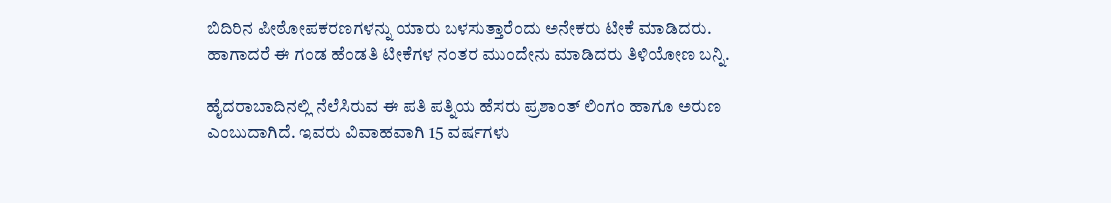ಬಿದಿರಿನ ಪೀಠೋಪಕರಣಗಳನ್ನು ಯಾರು ಬಳಸುತ್ತಾರೆಂದು ಅನೇಕರು ಟೀಕೆ ಮಾಡಿದರು. ಹಾಗಾದರೆ ಈ ಗಂಡ ಹೆಂಡತಿ ಟೀಕೆಗಳ ನಂತರ ಮುಂದೇನು ಮಾಡಿದರು ತಿಳಿಯೋಣ ಬನ್ನಿ.

ಹೈದರಾಬಾದಿನಲ್ಲಿ ನೆಲೆಸಿರುವ ಈ ಪತಿ ಪತ್ನಿಯ ಹೆಸರು ಪ್ರಶಾಂತ್ ಲಿಂಗಂ ಹಾಗೂ ಅರುಣ ಎಂಬುದಾಗಿದೆ. ಇವರು ವಿವಾಹವಾಗಿ 15 ವರ್ಷಗಳು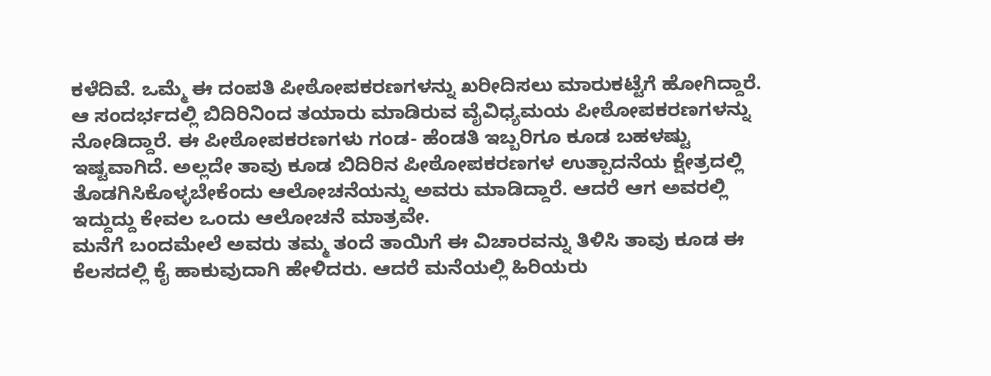ಕಳೆದಿವೆ. ಒಮ್ಮೆ ಈ ದಂಪತಿ ಪೀಠೋಪಕರಣಗಳನ್ನು ಖರೀದಿಸಲು ಮಾರುಕಟ್ಟೆಗೆ ಹೋಗಿದ್ದಾರೆ. ಆ ಸಂದರ್ಭದಲ್ಲಿ ಬಿದಿರಿನಿಂದ ತಯಾರು ಮಾಡಿರುವ ವೈವಿಧ್ಯಮಯ ಪೀಠೋಪಕರಣಗಳನ್ನು ನೋಡಿದ್ದಾರೆ. ಈ ಪೀಠೋಪಕರಣಗಳು ಗಂಡ- ಹೆಂಡತಿ ಇಬ್ಬರಿಗೂ ಕೂಡ ಬಹಳಷ್ಟು ಇಷ್ಟವಾಗಿದೆ. ಅಲ್ಲದೇ ತಾವು ಕೂಡ ಬಿದಿರಿನ ಪೀಠೋಪಕರಣಗಳ ಉತ್ಪಾದನೆಯ ಕ್ಷೇತ್ರದಲ್ಲಿ ತೊಡಗಿಸಿಕೊಳ್ಳಬೇಕೆಂದು ಆಲೋಚನೆಯನ್ನು ಅವರು ಮಾಡಿದ್ದಾರೆ. ಆದರೆ ಆಗ ಅವರಲ್ಲಿ ಇದ್ದುದ್ದು ಕೇವಲ ಒಂದು ಆಲೋಚನೆ ಮಾತ್ರವೇ.
ಮನೆಗೆ ಬಂದಮೇಲೆ ಅವರು ತಮ್ಮ ತಂದೆ ತಾಯಿಗೆ ಈ ವಿಚಾರವನ್ನು ತಿಳಿಸಿ ತಾವು ಕೂಡ ಈ ಕೆಲಸದಲ್ಲಿ ಕೈ ಹಾಕುವುದಾಗಿ ಹೇಳಿದರು. ಆದರೆ ಮನೆಯಲ್ಲಿ ಹಿರಿಯರು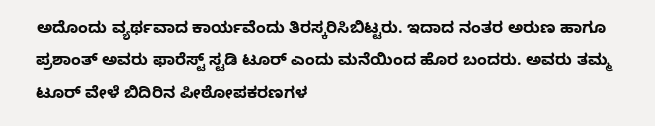ಅದೊಂದು ವ್ಯರ್ಥವಾದ ಕಾರ್ಯವೆಂದು ತಿರಸ್ಕರಿಸಿಬಿಟ್ಟರು. ಇದಾದ ನಂತರ ಅರುಣ ಹಾಗೂ ಪ್ರಶಾಂತ್ ಅವರು ಫಾರೆಸ್ಟ್ ಸ್ಟಡಿ ಟೂರ್ ಎಂದು ಮನೆಯಿಂದ ಹೊರ ಬಂದರು. ಅವರು ತಮ್ಮ ಟೂರ್ ವೇಳೆ ಬಿದಿರಿನ ಪೀಠೋಪಕರಣಗಳ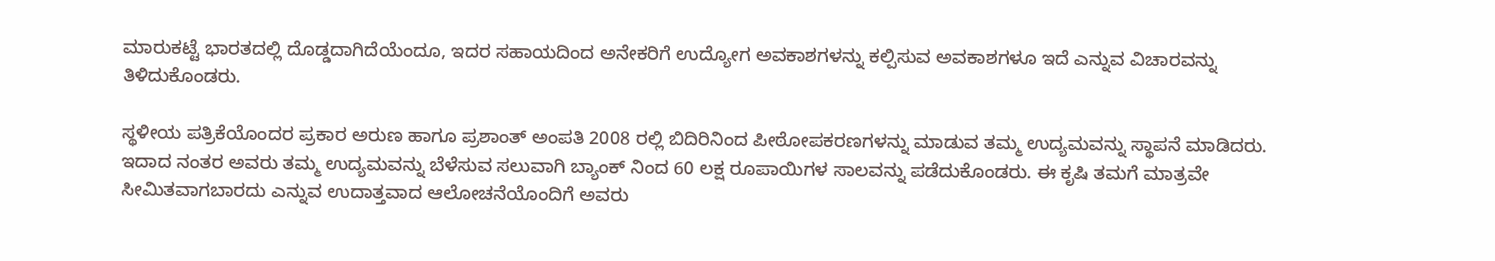ಮಾರುಕಟ್ಟೆ ಭಾರತದಲ್ಲಿ ದೊಡ್ಡದಾಗಿದೆಯೆಂದೂ, ಇದರ ಸಹಾಯದಿಂದ ಅನೇಕರಿಗೆ ಉದ್ಯೋಗ ಅವಕಾಶಗಳನ್ನು ಕಲ್ಪಿಸುವ ಅವಕಾಶಗಳೂ ಇದೆ ಎನ್ನುವ ವಿಚಾರವನ್ನು ತಿಳಿದುಕೊಂಡರು.

ಸ್ಥಳೀಯ ಪತ್ರಿಕೆಯೊಂದರ ಪ್ರಕಾರ ಅರುಣ ಹಾಗೂ ಪ್ರಶಾಂತ್ ಅಂಪತಿ 2008 ರಲ್ಲಿ ಬಿದಿರಿನಿಂದ ಪೀಠೋಪಕರಣಗಳನ್ನು ಮಾಡುವ ತಮ್ಮ ಉದ್ಯಮವನ್ನು ಸ್ಥಾಪನೆ ಮಾಡಿದರು. ಇದಾದ ನಂತರ ಅವರು ತಮ್ಮ ಉದ್ಯಮವನ್ನು ಬೆಳೆಸುವ ಸಲುವಾಗಿ ಬ್ಯಾಂಕ್ ನಿಂದ 60 ಲಕ್ಷ ರೂಪಾಯಿಗಳ ಸಾಲವನ್ನು ಪಡೆದುಕೊಂಡರು. ಈ ಕೃಷಿ ತಮಗೆ ಮಾತ್ರವೇ ಸೀಮಿತವಾಗಬಾರದು ಎನ್ನುವ ಉದಾತ್ತವಾದ ಆಲೋಚನೆಯೊಂದಿಗೆ ಅವರು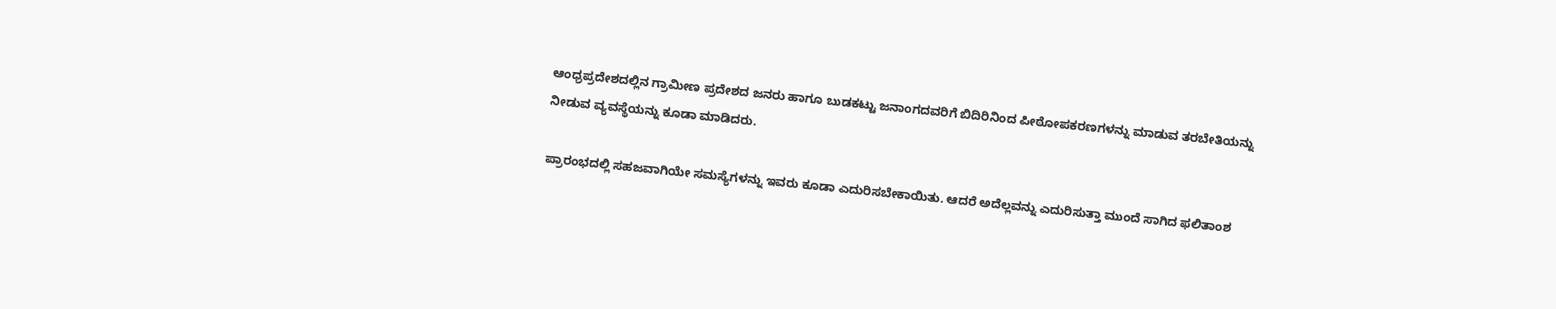ಆಂಧ್ರಪ್ರದೇಶದಲ್ಲಿನ ಗ್ರಾಮೀಣ ಪ್ರದೇಶದ ಜನರು ಹಾಗೂ ಬುಡಕಟ್ಟು ಜನಾಂಗದವರಿಗೆ ಬಿದಿರಿನಿಂದ ಪೀಠೋಪಕರಣಗಳನ್ನು ಮಾಡುವ ತರಬೇತಿಯನ್ನು ನೀಡುವ ವ್ಯವಸ್ಥೆಯನ್ನು ಕೂಡಾ ಮಾಡಿದರು.

ಪ್ರಾರಂಭದಲ್ಲಿ ಸಹಜವಾಗಿಯೇ ಸಮಸ್ಯೆಗಳನ್ನು ಇವರು ಕೂಡಾ ಎದುರಿಸಬೇಕಾಯಿತು. ಆದರೆ ಅದೆಲ್ಲವನ್ನು ಎದುರಿಸುತ್ತಾ ಮುಂದೆ ಸಾಗಿದ ಫಲಿತಾಂಶ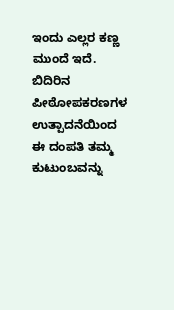ಇಂದು ಎಲ್ಲರ ಕಣ್ಣ ಮುಂದೆ ಇದೆ. ಬಿದಿರಿನ ಪೀಠೋಪಕರಣಗಳ ಉತ್ಪಾದನೆಯಿಂದ ಈ ದಂಪತಿ ತಮ್ಮ ಕುಟುಂಬವನ್ನು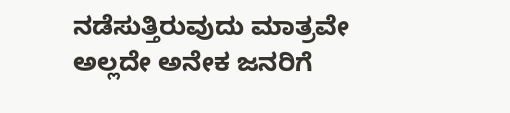ನಡೆಸುತ್ತಿರುವುದು ಮಾತ್ರವೇ ಅಲ್ಲದೇ ಅನೇಕ ಜನರಿಗೆ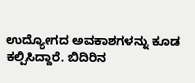ಉದ್ಯೋಗದ ಅವಕಾಶಗಳನ್ನು ಕೂಡ ಕಲ್ಪಿಸಿದ್ದಾರೆ. ಬಿದಿರಿನ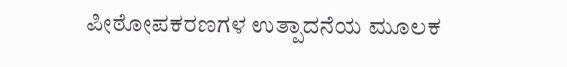ಪೀಠೋಪಕರಣಗಳ ಉತ್ಪಾದನೆಯ ಮೂಲಕ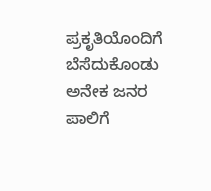ಪ್ರಕೃತಿಯೊಂದಿಗೆ ಬೆಸೆದುಕೊಂಡು ಅನೇಕ ಜನರ ಪಾಲಿಗೆ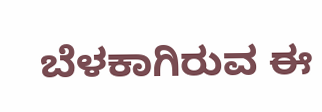ಬೆಳಕಾಗಿರುವ ಈ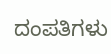ದಂಪತಿಗಳು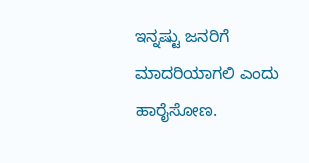ಇನ್ನಷ್ಟು ಜನರಿಗೆ ಮಾದರಿಯಾಗಲಿ ಎಂದು ಹಾರೈಸೋಣ.